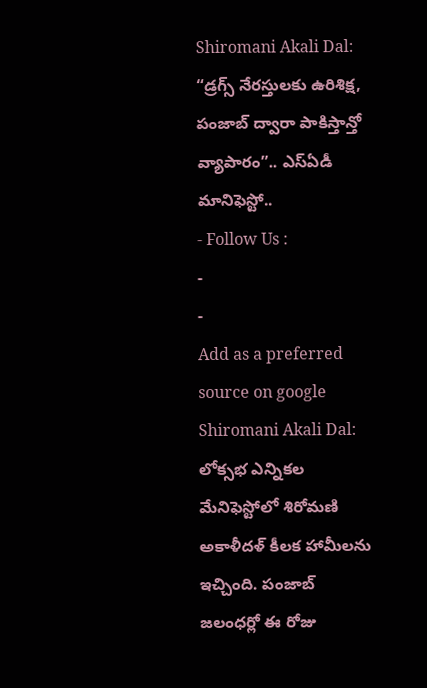Shiromani Akali Dal: “డ్రగ్స్ నేరస్తులకు ఉరిశిక్ష, పంజాబ్ ద్వారా పాకిస్తాన్తో వ్యాపారం”.. ఎస్ఏడీ మానిఫెస్టో..
- Follow Us :
-
-
Add as a preferred
source on google
Shiromani Akali Dal: లోక్సభ ఎన్నికల మేనిఫెస్టోలో శిరోమణి అకాళీదళ్ కీలక హామీలను ఇచ్చింది. పంజాబ్ జలంధర్లో ఈ రోజు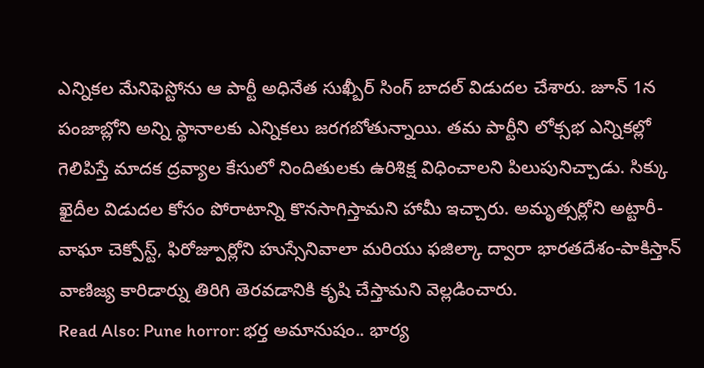ఎన్నికల మేనిఫెస్టోను ఆ పార్టీ అధినేత సుఖ్బీర్ సింగ్ బాదల్ విడుదల చేశారు. జూన్ 1న పంజాబ్లోని అన్ని స్థానాలకు ఎన్నికలు జరగబోతున్నాయి. తమ పార్టీని లోక్సభ ఎన్నికల్లో గెలిపిస్తే మాదక ద్రవ్యాల కేసులో నిందితులకు ఉరిశిక్ష విధించాలని పిలుపునిచ్చాడు. సిక్కు ఖైదీల విడుదల కోసం పోరాటాన్ని కొనసాగిస్తామని హామీ ఇచ్చారు. అమృత్సర్లోని అట్టారీ-వాఘా చెక్పోస్ట్, ఫిరోజ్పూర్లోని హుస్సేనివాలా మరియు ఫజిల్కా ద్వారా భారతదేశం-పాకిస్తాన్ వాణిజ్య కారిడార్ను తిరిగి తెరవడానికి కృషి చేస్తామని వెల్లడించారు.
Read Also: Pune horror: భర్త అమానుషం.. భార్య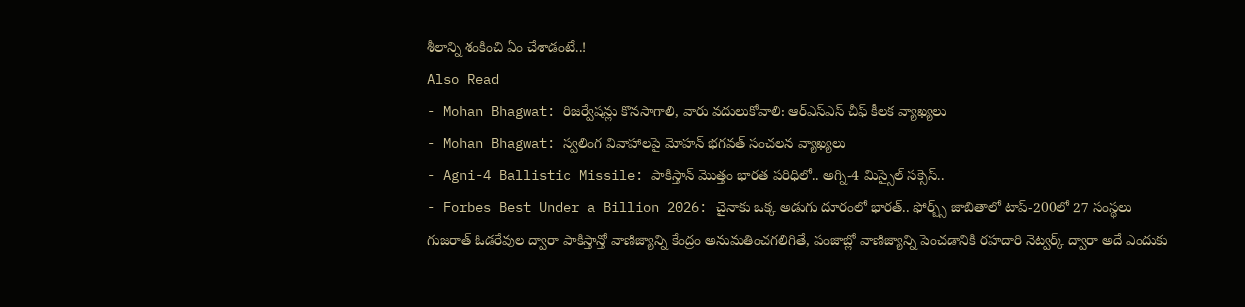శీలాన్ని శంకించి ఏం చేశాడంటే..!
Also Read
- Mohan Bhagwat: రిజర్వేషన్లు కొనసాగాలి, వారు వదులుకోవాలి: ఆర్ఎస్ఎస్ చీఫ్ కీలక వ్యాఖ్యలు
- Mohan Bhagwat: స్వలింగ వివాహాలపై మోహన్ భగవత్ సంచలన వ్యాఖ్యలు
- Agni-4 Ballistic Missile: పాకిస్తాన్ మొత్తం భారత పరిధిలో.. అగ్ని-4 మిస్సైల్ సక్సెస్..
- Forbes Best Under a Billion 2026: చైనాకు ఒక్క అడుగు దూరంలో భారత్.. ఫోర్బ్స్ జాబితాలో టాప్-200లో 27 సంస్థలు
గుజరాత్ ఓడరేవుల ద్వారా పాకిస్తాన్తో వాణిజ్యాన్ని కేంద్రం అనుమతించగలిగితే, పంజాబ్లో వాణిజ్యాన్ని పెంచడానికి రహదారి నెట్వర్క్ ద్వారా అదే ఎందుకు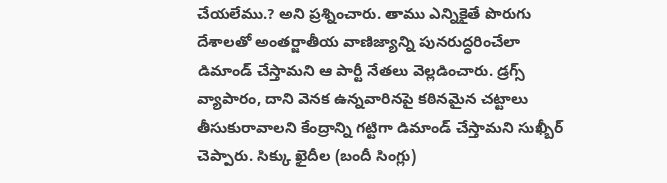చేయలేము.? అని ప్రశ్నించారు. తాము ఎన్నికైతే పొరుగు దేశాలతో అంతర్జాతీయ వాణిజ్యాన్ని పునరుద్ధరించేలా డిమాండ్ చేస్తామని ఆ పార్టీ నేతలు వెల్లడించారు. డ్రగ్స్ వ్యాపారం, దాని వెనక ఉన్నవారినపై కఠినమైన చట్టాలు తీసుకురావాలని కేంద్రాన్ని గట్టిగా డిమాండ్ చేస్తామని సుఖ్బీర్ చెప్పారు. సిక్కు ఖైదీల (బందీ సింగ్లు)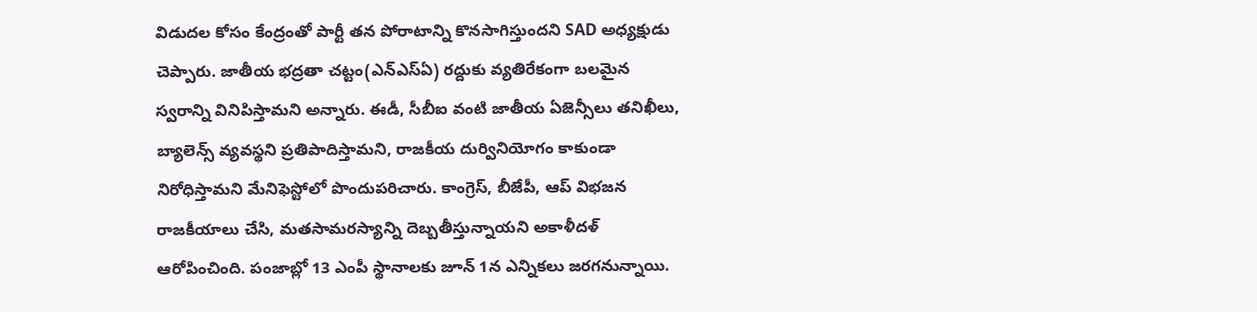విడుదల కోసం కేంద్రంతో పార్టీ తన పోరాటాన్ని కొనసాగిస్తుందని SAD అధ్యక్షుడు చెప్పారు. జాతీయ భద్రతా చట్టం(ఎన్ఎస్ఏ) రద్దుకు వ్యతిరేకంగా బలమైన స్వరాన్ని వినిపిస్తామని అన్నారు. ఈడీ, సీబీఐ వంటి జాతీయ ఏజెన్సీలు తనిఖీలు, బ్యాలెన్స్ వ్యవస్థని ప్రతిపాదిస్తామని, రాజకీయ దుర్వినియోగం కాకుండా నిరోధిస్తామని మేనిఫెస్టోలో పొందుపరిచారు. కాంగ్రెస్, బీజేపీ, ఆప్ విభజన రాజకీయాలు చేసి, మతసామరస్యాన్ని దెబ్బతీస్తున్నాయని అకాళీదళ్ ఆరోపించింది. పంజాబ్లో 13 ఎంపీ స్థానాలకు జూన్ 1న ఎన్నికలు జరగనున్నాయి.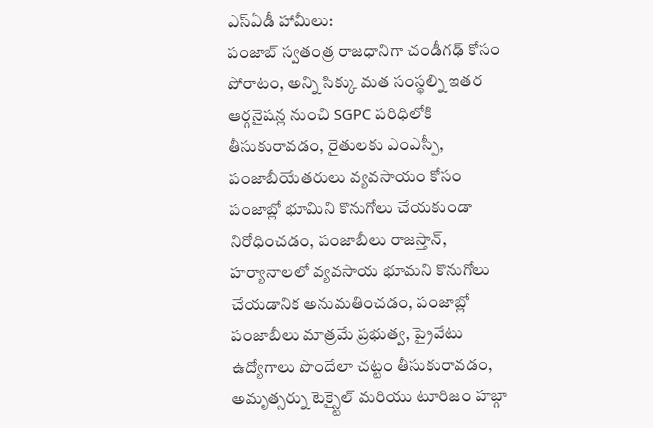ఎస్ఏడీ హామీలు:
పంజాబ్ స్వతంత్ర రాజధానిగా చండీగఢ్ కోసం పోరాటం, అన్ని సిక్కు మత సంస్థల్ని ఇతర ఆర్గనైషన్ల నుంచి SGPC పరిధిలోకి తీసుకురావడం, రైతులకు ఎంఎస్పీ, పంజాబీయేతరులు వ్యవసాయం కోసం పంజాబ్లో భూమిని కొనుగోలు చేయకుండా నిరోధించడం, పంజాబీలు రాజస్తాన్, హర్యానాలలో వ్యవసాయ భూమని కొనుగోలు చేయడానిక అనుమతించడం, పంజాబ్లో పంజాబీలు మాత్రమే ప్రభుత్వ, ప్రైవేటు ఉద్యోగాలు పొందేలా చట్టం తీసుకురావడం, అమృత్సర్ను టెక్స్టైల్ మరియు టూరిజం హబ్గా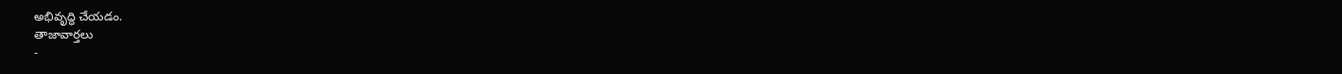అభివృద్ధి చేయడం.
తాజావార్తలు
-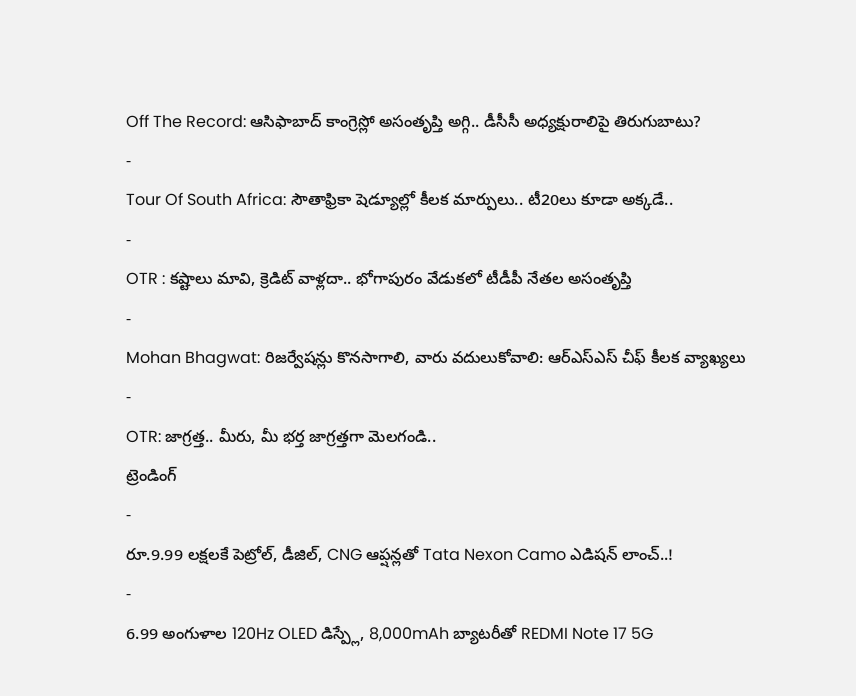Off The Record: ఆసిఫాబాద్ కాంగ్రెస్లో అసంతృప్తి అగ్గి.. డీసీసీ అధ్యక్షురాలిపై తిరుగుబాటు?
-
Tour Of South Africa: సౌతాఫ్రికా షెడ్యూల్లో కీలక మార్పులు.. టీ20లు కూడా అక్కడే..
-
OTR : కష్టాలు మావి, క్రెడిట్ వాళ్లదా.. భోగాపురం వేడుకలో టీడీపీ నేతల అసంతృప్తి
-
Mohan Bhagwat: రిజర్వేషన్లు కొనసాగాలి, వారు వదులుకోవాలి: ఆర్ఎస్ఎస్ చీఫ్ కీలక వ్యాఖ్యలు
-
OTR: జాగ్రత్త.. మీరు, మీ భర్త జాగ్రత్తగా మెలగండి..
ట్రెండింగ్
-
రూ.9.99 లక్షలకే పెట్రోల్, డీజిల్, CNG ఆప్షన్లతో Tata Nexon Camo ఎడిషన్ లాంచ్..!
-
6.99 అంగుళాల 120Hz OLED డిస్ప్లే, 8,000mAh బ్యాటరీతో REDMI Note 17 5G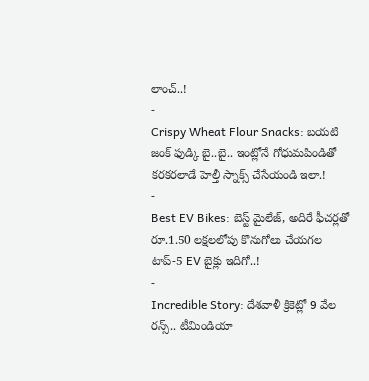లాంచ్..!
-
Crispy Wheat Flour Snacks: బయటి జంక్ ఫుడ్కి బై..బై.. ఇంట్లోనే గోధుమపిండితో కరకరలాడే హెల్తీ స్నాక్స్ చేసేయండి ఇలా.!
-
Best EV Bikes: బెస్ట్ మైలేజ్, అదిరే ఫీచర్లతో రూ.1.50 లక్షలలోపు కొనుగోలు చేయగల టాప్-5 EV బైక్లు ఇదిగో..!
-
Incredible Story: దేశవాళీ క్రికెట్లో 9 వేల రన్స్.. టీమిండియా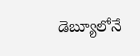డెబ్యూలోనే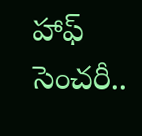హాఫ్ సెంచరీ..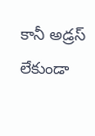కానీ అడ్రస్ లేకుండా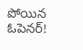పోయిన ఓపెనర్!